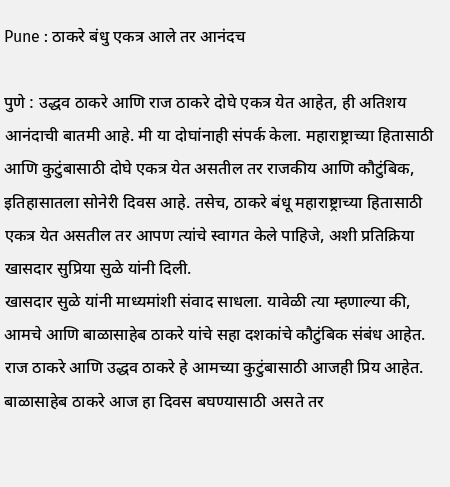Pune : ठाकरे बंधु एकत्र आले तर आनंदच

पुणे : उद्धव ठाकरे आणि राज ठाकरे दोघे एकत्र येत आहेत, ही अतिशय आनंदाची बातमी आहे. मी या दोघांनाही संपर्क केला. महाराष्ट्राच्या हितासाठी आणि कुटुंबासाठी दोघे एकत्र येत असतील तर राजकीय आणि कौटुंबिक, इतिहासातला सोनेरी दिवस आहे. तसेच, ठाकरे बंधू महाराष्ट्राच्या हितासाठी एकत्र येत असतील तर आपण त्यांचे स्वागत केले पाहिजे, अशी प्रतिक्रिया खासदार सुप्रिया सुळे यांनी दिली.
खासदार सुळे यांनी माध्यमांशी संवाद साधला. यावेळी त्या म्हणाल्या की, आमचे आणि बाळासाहेब ठाकरे यांचे सहा दशकांचे कौटुंबिक संबंध आहेत. राज ठाकरे आणि उद्धव ठाकरे हे आमच्या कुटुंबासाठी आजही प्रिय आहेत. बाळासाहेब ठाकरे आज हा दिवस बघण्यासाठी असते तर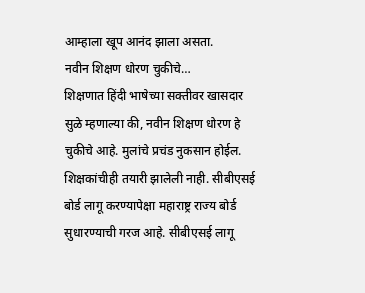आम्हाला खूप आनंद झाला असता.
नवीन शिक्षण धोरण चुकीचे…
शिक्षणात हिंदी भाषेच्या सक्तीवर खासदार सुळे म्हणाल्या की, नवीन शिक्षण धोरण हे चुकीचे आहे. मुलांचे प्रचंड नुकसान होईल. शिक्षकांचीही तयारी झालेली नाही. सीबीएसई बोर्ड लागू करण्यापेक्षा महाराष्ट्र राज्य बोर्ड सुधारण्याची गरज आहे. सीबीएसई लागू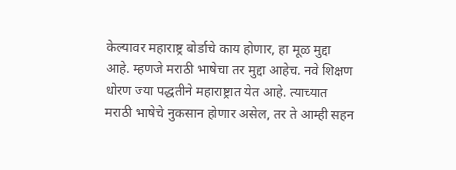केल्यावर महाराष्ट्र बोर्डाचे काय होणार, हा मूळ मुद्दा आहे. म्हणजे मराठी भाषेचा तर मुद्दा आहेच. नवे शिक्षण धोरण ज्या पद्धतीने महाराष्ट्रात येत आहे. त्याच्यात मराठी भाषेचे नुकसान होणार असेल, तर ते आम्ही सहन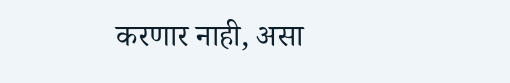करणार नाही, असा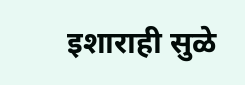इशाराही सुळे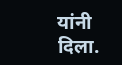यांनी दिला.